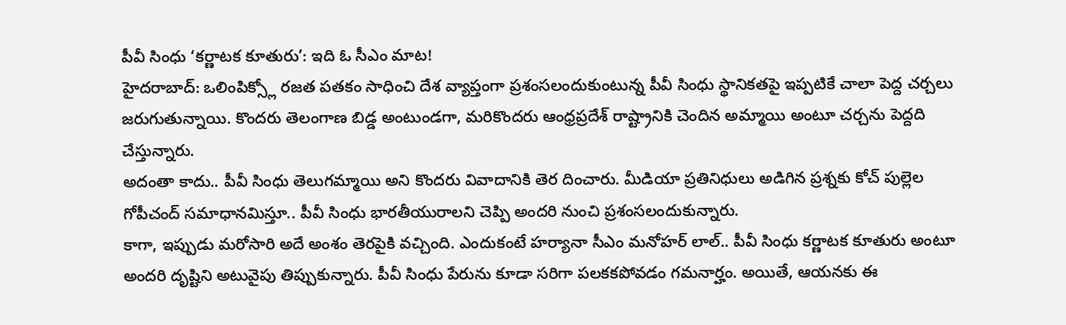పీవీ సింధు ‘కర్ణాటక కూతురు’: ఇది ఓ సీఎం మాట!
హైదరాబాద్: ఒలింపిక్స్లో రజత పతకం సాధించి దేశ వ్యాప్తంగా ప్రశంసలందుకుంటున్న పీవీ సింధు స్థానికతపై ఇప్పటికే చాలా పెద్ద చర్చలు జరుగుతున్నాయి. కొందరు తెలంగాణ బిడ్డ అంటుండగా, మరికొందరు ఆంధ్రప్రదేశ్ రాష్ట్రానికి చెందిన అమ్మాయి అంటూ చర్చను పెద్దది చేస్తున్నారు.
అదంతా కాదు.. పీవీ సింధు తెలుగమ్మాయి అని కొందరు వివాదానికి తెర దించారు. మీడియా ప్రతినిధులు అడిగిన ప్రశ్నకు కోచ్ పుల్లెల గోపీచంద్ సమాధానమిస్తూ.. పీవీ సింధు భారతీయురాలని చెప్పి అందరి నుంచి ప్రశంసలందుకున్నారు.
కాగా, ఇప్పుడు మరోసారి అదే అంశం తెరపైకి వచ్చింది. ఎందుకంటే హర్యానా సీఎం మనోహర్ లాల్.. పీవీ సింధు కర్ణాటక కూతురు అంటూ అందరి దృష్టిని అటువైపు తిప్పుకున్నారు. పీవీ సింధు పేరును కూడా సరిగా పలకకపోవడం గమనార్హం. అయితే, ఆయనకు ఈ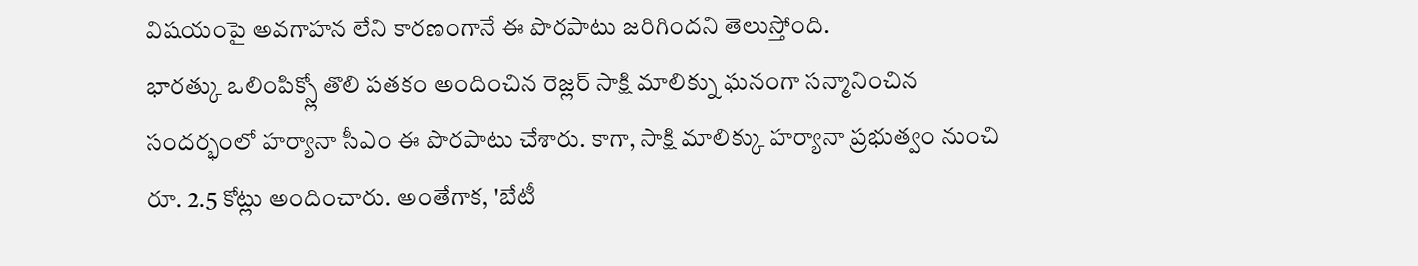విషయంపై అవగాహన లేని కారణంగానే ఈ పొరపాటు జరిగిందని తెలుస్తోంది.
భారత్కు ఒలింపిక్స్లో తొలి పతకం అందించిన రెజ్లర్ సాక్షి మాలిక్ను ఘనంగా సన్మానించిన సందర్భంలో హర్యానా సీఎం ఈ పొరపాటు చేశారు. కాగా, సాక్షి మాలిక్కు హర్యానా ప్రభుత్వం నుంచి రూ. 2.5 కోట్లు అందించారు. అంతేగాక, 'బేటీ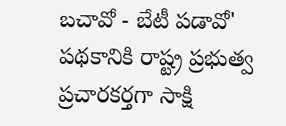బచావో - బేటీ పడావో' పథకానికి రాష్ట్ర ప్రభుత్వ ప్రచారకర్తగా సాక్షి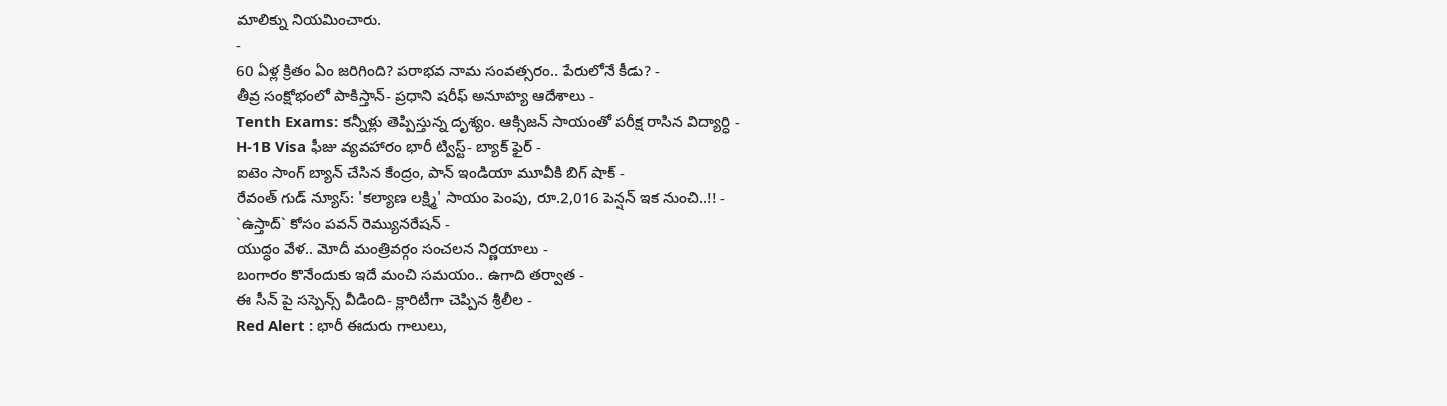మాలిక్ను నియమించారు.
-
60 ఏళ్ల క్రితం ఏం జరిగింది? పరాభవ నామ సంవత్సరం.. పేరులోనే కీడు? -
తీవ్ర సంక్షోభంలో పాకిస్తాన్- ప్రధాని షరీఫ్ అనూహ్య ఆదేశాలు -
Tenth Exams: కన్నీళ్లు తెప్పిస్తున్న దృశ్యం. ఆక్సిజన్ సాయంతో పరీక్ష రాసిన విద్యార్ధి -
H-1B Visa ఫీజు వ్యవహారం భారీ ట్విస్ట్- బ్యాక్ ఫైర్ -
ఐటెం సాంగ్ బ్యాన్ చేసిన కేంద్రం, పాన్ ఇండియా మూవీకి బిగ్ షాక్ -
రేవంత్ గుడ్ న్యూస్: 'కల్యాణ లక్ష్మి' సాయం పెంపు, రూ.2,016 పెన్షన్ ఇక నుంచి..!! -
`ఉస్తాద్` కోసం పవన్ రెమ్యునరేషన్ -
యుద్ధం వేళ.. మోదీ మంత్రివర్గం సంచలన నిర్ణయాలు -
బంగారం కొనేందుకు ఇదే మంచి సమయం.. ఉగాది తర్వాత -
ఈ సీన్ పై సస్పెన్స్ వీడింది- క్లారిటీగా చెప్పిన శ్రీలీల -
Red Alert : భారీ ఈదురు గాలులు,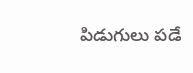పిడుగులు పడే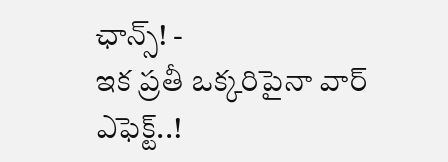ఛాన్స్! -
ఇక ప్రతీ ఒక్కరిపైనా వార్ ఎఫెక్ట్..!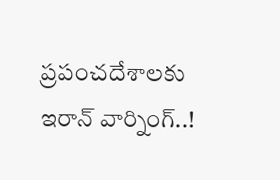ప్రపంచదేశాలకు ఇరాన్ వార్నింగ్..!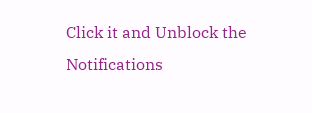Click it and Unblock the Notifications